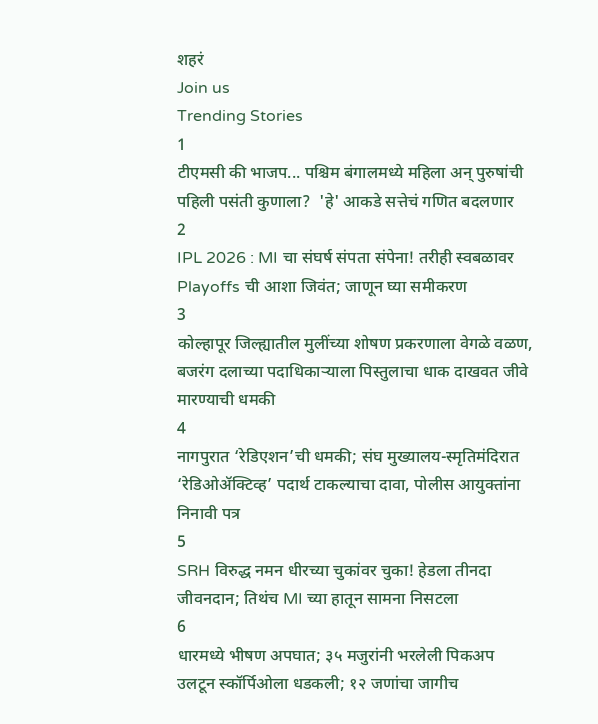शहरं
Join us
Trending Stories
1
टीएमसी की भाजप... पश्चिम बंगालमध्ये महिला अन् पुरुषांची पहिली पसंती कुणाला?  'हे' आकडे सत्तेचं गणित बदलणार
2
IPL 2026 : MI चा संघर्ष संपता संपेना! तरीही स्वबळावर Playoffs ची आशा जिवंत; जाणून घ्या समीकरण
3
कोल्हापूर जिल्ह्यातील मुलींच्या शोषण प्रकरणाला वेगळे वळण, बजरंग दलाच्या पदाधिकाऱ्याला पिस्तुलाचा धाक दाखवत जीवे मारण्याची धमकी
4
नागपुरात ‘रेडिएशन’ची धमकी; संघ मुख्यालय-स्मृतिमंदिरात ‘रेडिओॲक्टिव्ह’ पदार्थ टाकल्याचा दावा, पोलीस आयुक्तांना निनावी पत्र
5
SRH विरुद्ध नमन धीरच्या चुकांवर चुका! हेडला तीनदा जीवनदान; तिथंच MI च्या हातून सामना निसटला
6
धारमध्ये भीषण अपघात; ३५ मजुरांनी भरलेली पिकअप उलटून स्कॉर्पिओला धडकली; १२ जणांचा जागीच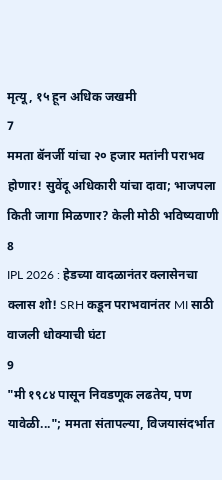मृत्यू, १५ हून अधिक जखमी
7
ममता बॅनर्जी यांचा २० हजार मतांनी पराभव होणार! सुवेंदू अधिकारी यांचा दावा; भाजपला किती जागा मिळणार? केली मोठी भविष्यवाणी
8
IPL 2026 : हेडच्या वादळानंतर क्लासेनचा क्लास शो! SRH कडून पराभवानंतर MI साठी वाजली धोक्याची घंटा
9
"मी १९८४ पासून निवडणूक लढतेय, पण यावेळी..."; ममता संतापल्या, विजयासंदर्भात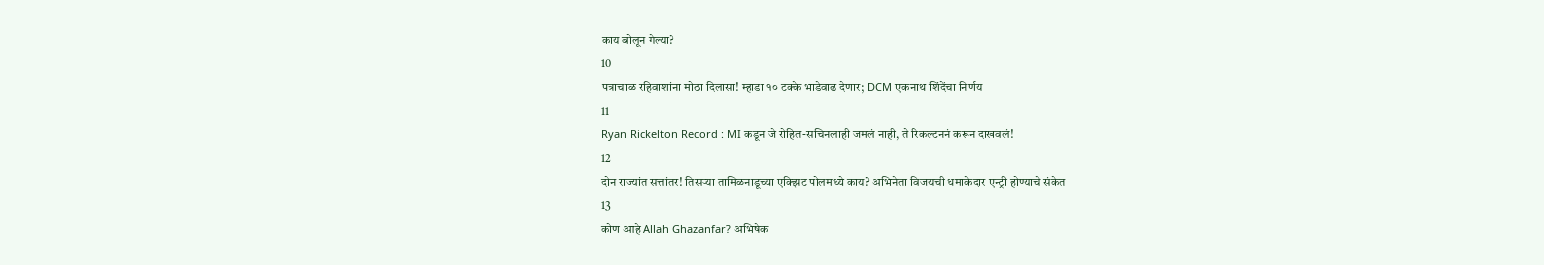काय बोलून गेल्या?
10
पत्राचाळ रहिवाशांना मोठा दिलासा! म्हाडा १० टक्के भाडेवाढ देणार; DCM एकनाथ शिंदेंचा निर्णय
11
Ryan Rickelton Record : MI कडून जे रोहित-सचिनलाही जमलं नाही, ते रिकल्टननं करून दाखवलं!
12
दोन राज्यांत सत्तांतर! तिसऱ्या तामिळनाडूच्या एक्झिट पोलमध्ये काय? अभिनेता विजयची धमाकेदार एन्ट्री होण्याचे संकेत
13
कोण आहे Allah Ghazanfar? अभिषेक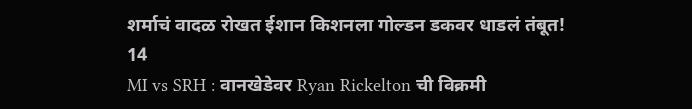शर्माचं वादळ रोखत ईशान किशनला गोल्डन डकवर धाडलं तंबूत!
14
MI vs SRH : वानखेडेवर Ryan Rickelton ची विक्रमी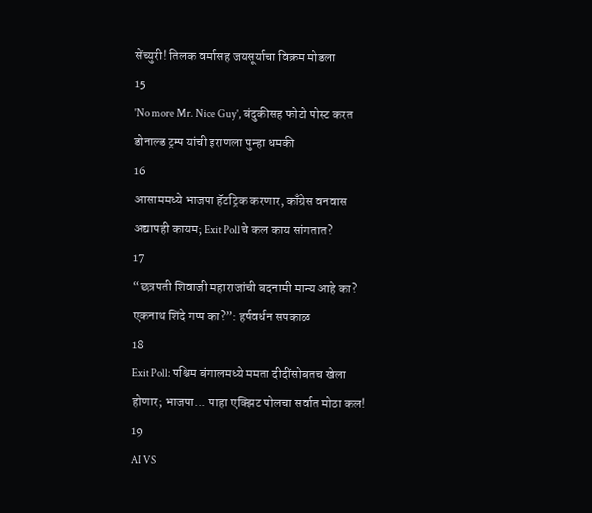सेंच्युरी! तिलक वर्मासह जयसूर्याचा विक्रम मोडला
15
'No more Mr. Nice Guy', बंदुकीसह फोटो पोस्ट करत डोनाल्ड ट्रम्प यांची इराणला पुन्हा धमकी
16
आसाममध्ये भाजपा हॅटट्रिक करणार, काँग्रेस वनवास अद्यापही कायम; Exit Pollचे कल काय सांगतात?
17
“छत्रपती शिवाजी महाराजांची बदनामी मान्य आहे का? एकनाथ शिंदे गप्प का?”: हर्षवर्धन सपकाळ
18
Exit Poll: पश्चिम बंगालमध्ये ममता दीदींसोबतच खेला होणार; भाजपा... पाहा एक्झिट पोलचा सर्वात मोठा कल!
19
AI VS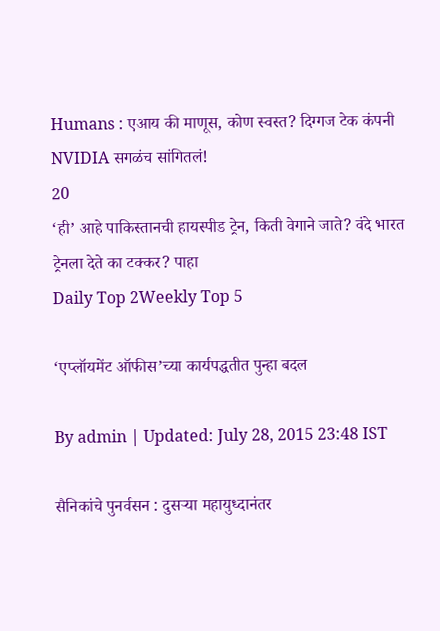Humans : एआय की माणूस, कोण स्वस्त? दिग्गज टेक कंपनी NVIDIA सगळंच सांगितलं!
20
‘ही’ आहे पाकिस्तानची हायस्पीड ट्रेन, किती वेगाने जाते? वंदे भारत ट्रेनला देते का टक्कर? पाहा
Daily Top 2Weekly Top 5

‘एप्लॉयमेंट ऑफीस’च्या कार्यपद्धतीत पुन्हा बदल

By admin | Updated: July 28, 2015 23:48 IST

सैनिकांचे पुनर्वसन : दुसऱ्या महायुध्दानंतर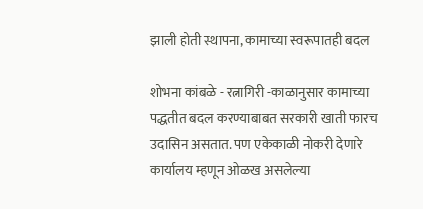झाली होती स्थापना, कामाच्या स्वरूपातही बदल

शोभना कांबळे - रत्नागिरी -काळानुसार कामाच्या पद्धतीत बदल करण्याबाबत सरकारी खाती फारच उदासिन असतात. पण एकेकाळी नोकरी देणारे कार्यालय म्हणून ओळख असलेल्या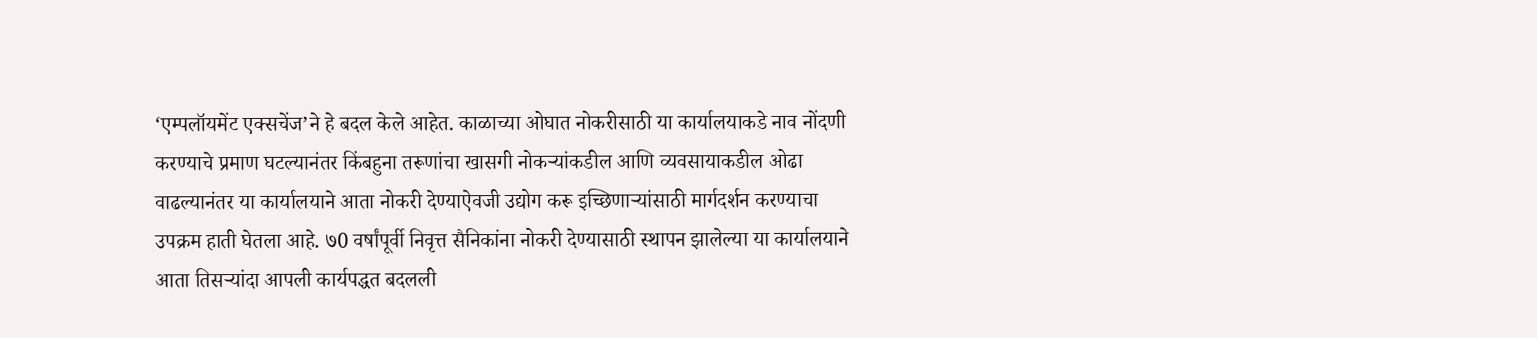‘एम्पलॉयमेंट एक्सचेंज’ने हे बदल केले आहेत. काळाच्या ओघात नोकरीसाठी या कार्यालयाकडे नाव नोंदणी करण्याचे प्रमाण घटल्यानंतर किंबहुना तरूणांचा खासगी नोकऱ्यांकडील आणि व्यवसायाकडील ओढा वाढल्यानंतर या कार्यालयाने आता नोकरी देण्याऐवजी उद्योग करू इच्छिणाऱ्यांसाठी मार्गदर्शन करण्याचा उपक्रम हाती घेतला आहे. ७0 वर्षांपूर्वी निवृत्त सैनिकांना नोकरी देण्यासाठी स्थापन झालेल्या या कार्यालयाने आता तिसऱ्यांदा आपली कार्यपद्धत बदलली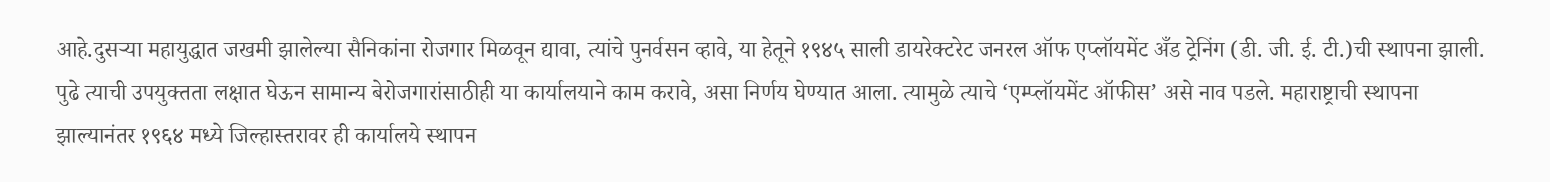आहे.दुसऱ्या महायुद्धात जखमी झालेल्या सैनिकांना रोजगार मिळवून द्यावा, त्यांचे पुनर्वसन व्हावे, या हेतूने १९४५ साली डायरेक्टरेट जनरल ऑफ एप्लॉयमेंट अँड ट्रेनिंग (डी. जी. ई. टी.)ची स्थापना झाली. पुढे त्याची उपयुक्तता लक्षात घेऊन सामान्य बेरोजगारांसाठीही या कार्यालयाने काम करावे, असा निर्णय घेण्यात आला. त्यामुळे त्याचे ‘एम्प्लॉयमेंट ऑफीस’ असे नाव पडले. महाराष्ट्राची स्थापना झाल्यानंतर १९६४ मध्ये जिल्हास्तरावर ही कार्यालये स्थापन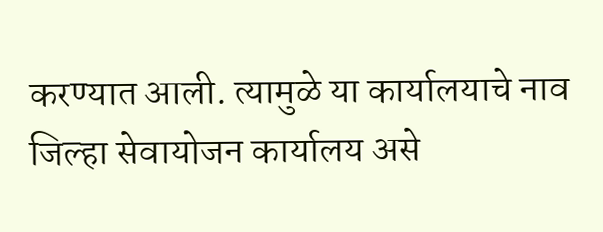करण्यात आली. त्यामुळे या कार्यालयाचे नाव जिल्हा सेवायोजन कार्यालय असे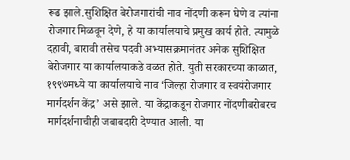रूढ झाले.सुशिक्षित बेरोजगारांची नाव नोंदणी करून घेणे व त्यांना रोजगार मिळवून देणे, हे या कार्यालयाचे प्रमुख कार्य होते. त्यामुळे दहावी, बारावी तसेच पदवी अभ्यासक्रमानंतर अनेक सुशिक्षित बेरोजगार या कार्यालयाकडे वळत होते. युती सरकारच्या काळात, १९९७मध्ये या कार्यालयाचे नाव ‘जिल्हा रोजगार व स्वयंरोजगार मार्गदर्शन केंद्र’ असे झाले. या केंद्राकडून रोजगार नोंदणीबरोबरच मार्गदर्शनाचीही जबाबदारी देण्यात आली. या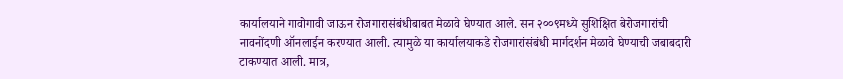कार्यालयाने गावोगावी जाऊन रोजगारासंबंधीबाबत मेळावे घेण्यात आले. सन २००९मध्ये सुशिक्षित बेरोजगारांची नावनोंदणी ऑनलाईन करण्यात आली. त्यामुळे या कार्यालयाकडे रोजगारांसंबंधी मार्गदर्शन मेळावे घेण्याची जबाबदारी टाकण्यात आली. मात्र,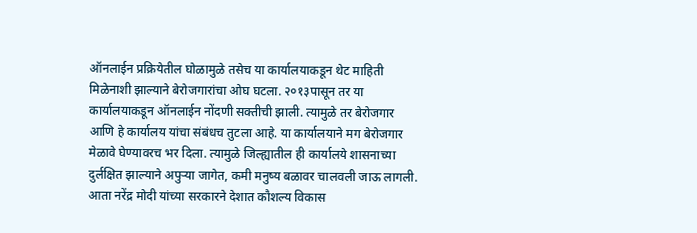ऑनलाईन प्रक्रियेतील घोळामुळे तसेच या कार्यालयाकडून थेट माहिती मिळेनाशी झाल्याने बेरोजगारांचा ओघ घटला. २०१३पासून तर या कार्यालयाकडून ऑनलाईन नोंदणी सक्तीची झाली. त्यामुळे तर बेरोजगार आणि हे कार्यालय यांचा संबंधच तुटला आहे. या कार्यालयाने मग बेरोजगार मेळावे घेण्यावरच भर दिला. त्यामुळे जिल्ह्यातील ही कार्यालये शासनाच्या दुर्लक्षित झाल्याने अपुऱ्या जागेत, कमी मनुष्य बळावर चालवली जाऊ लागली. आता नरेंद्र मोदी यांच्या सरकारने देशात कौशल्य विकास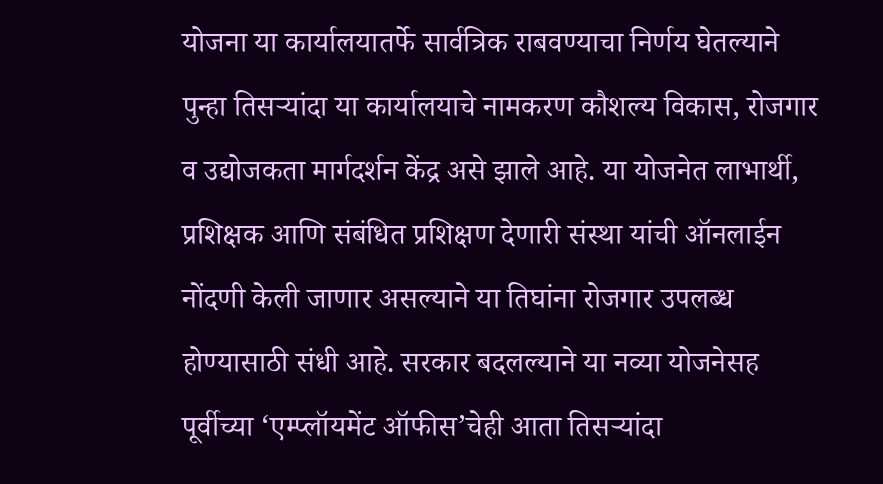योजना या कार्यालयातर्फे सार्वत्रिक राबवण्याचा निर्णय घेतल्याने पुन्हा तिसऱ्यांदा या कार्यालयाचे नामकरण कौशल्य विकास, रोजगार व उद्योजकता मार्गदर्शन केंद्र असे झाले आहे. या योजनेत लाभार्थी, प्रशिक्षक आणि संबंधित प्रशिक्षण देणारी संस्था यांची ऑनलाईन नोंदणी केली जाणार असल्याने या तिघांना रोजगार उपलब्ध होण्यासाठी संधी आहे. सरकार बदलल्याने या नव्या योजनेसह पूर्वीच्या ‘एम्प्लॉयमेंट ऑफीस’चेही आता तिसऱ्यांदा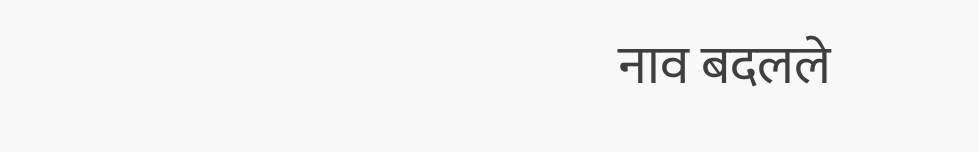नाव बदलले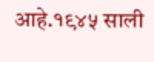आहे.१९४५ साली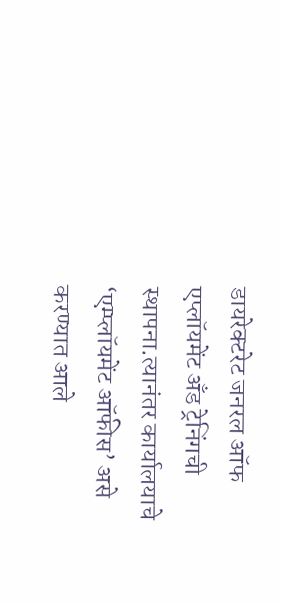डायरेक्टरेट जनरल ऑफ एप्लॉयमेंट अँड ट्रेनिंगची स्थापना.त्यानंतर कार्यालयाचे ‘एम्प्लॉयमेंट ऑफीस’ असे करण्यात आले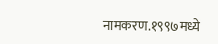नामकरण.१९९७मध्ये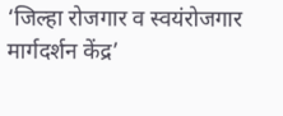‘जिल्हा रोजगार व स्वयंरोजगार मार्गदर्शन केंद्र’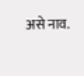असे नाव.